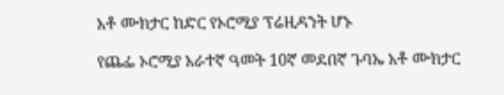አቶ ሙክታር ከድር የኦሮሚያ ፕሬዚዳንት ሆኑ

የጨፌ ኦሮሚያ አራተኛ ዓመት 10ኛ መደበኛ ጉባኤ አቶ ሙክታር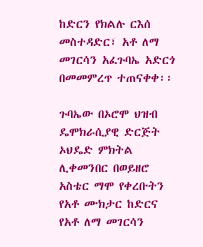ከድርን የክልሉ ርእሰ መስተዳድር፣ አቶ ለማ መገርሳን አፈጉባኤ አድርጎ በመመምረጥ ተጠናቀቀ፡፡

ጉባኤው በኦሮሞ ህዝብ ዴሞክራሲያዊ ድርጅት ኦህዴድ ምክትል ሊቀመንበር በወይዘሮ አስቴር ማሞ የቀረቡትን የአቶ ሙክታር ከድርና የአቶ ለማ መገርሳን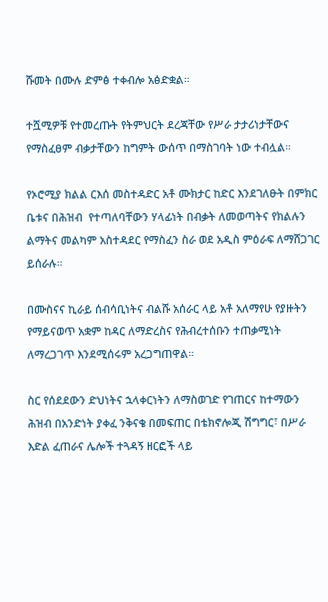ሹመት በሙሉ ድምፅ ተቀብሎ አፅድቋል።

ተሿሚዎቹ የተመረጡት የትምህርት ደረጃቸው የሥራ ታታሪነታቸውና የማስፈፀም ብቃታቸውን ከግምት ውሰጥ በማስገባት ነው ተብሏል።

የኦሮሚያ ክልል ርእሰ መስተዳድር አቶ ሙክታር ከድር እንደገለፁት በምክር ቤቱና በሕዝብ  የተጣለባቸውን ሃላፊነት በብቃት ለመወጣትና የክልሉን ልማትና መልካም አስተዳደር የማስፈን ስራ ወደ አዲስ ምዕራፍ ለማሸጋገር ይሰራሉ።

በሙስናና ኪራይ ሰብሳቢነትና ብልሹ አሰራር ላይ አቶ አለማየሁ የያዙትን የማይናወጥ አቋም ከዳር ለማድረስና የሕብረተሰቡን ተጠቃሚነት ለማረጋገጥ እንደሚሰሩም አረጋግጠዋል።

ስር የሰደደውን ድህነትና ኋላቀርነትን ለማስወገድ የገጠርና ከተማውን ሕዝብ በአንድነት ያቀፈ ንቅናቄ በመፍጠር በቴክኖሎጂ ሽግግር፣ በሥራ እድል ፈጠራና ሌሎች ተጓዳኝ ዘርፎች ላይ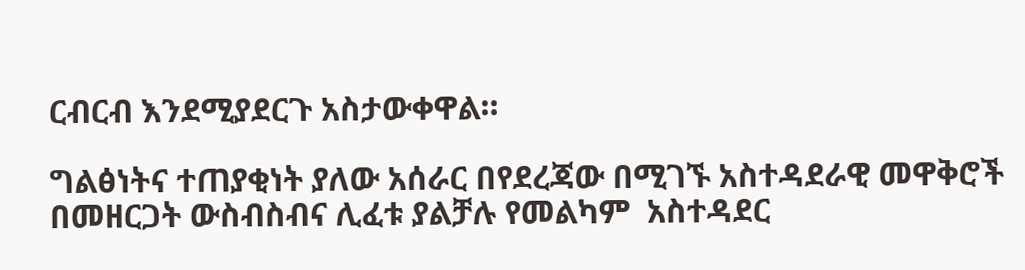ርብርብ እንደሚያደርጉ አስታውቀዋል።

ግልፅነትና ተጠያቂነት ያለው አሰራር በየደረጃው በሚገኙ አስተዳደራዊ መዋቅሮች በመዘርጋት ውስብስብና ሊፈቱ ያልቻሉ የመልካም  አስተዳደር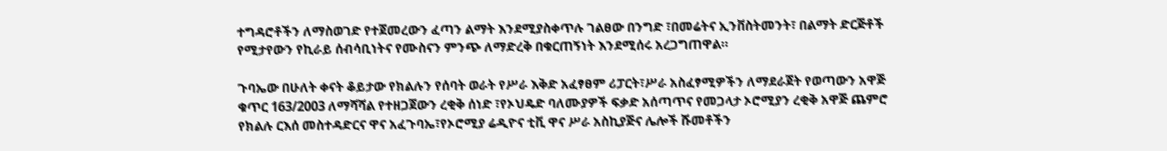ተግዳሮቶችን ለማስወገድ የተጀመረውን ፈጣን ልማት እንደሚያስቀጥሉ ገልፀው በንግድ ፣በመሬትና ኢንቨስትመንት፣ በልማት ድርጅቶች የሚታየውን የኪራይ ሰብሳቢነትና የሙስናን ምንጭ ለማድረቅ በቁርጠኝነት እንደሚሰሩ አረጋግጠዋል።

ጉባኤው በሁለት ቀናት ቆይታው የክልሉን የሰባት ወራት የሥራ እቅድ አፈፃፀም ሪፓርት፣ሥራ አስፈፃሚዎችን ለማደራጀት የወጣውን አዋጅ ቁጥር 163/2003 ለማሻሻል የተዘጋጀውን ረቂቅ ሰነድ ፣የኦህዴድ ባለሙያዎች ፍቃድ አሰጣጥና የመጋላታ ኦሮሚያን ረቂቅ አዋጅ ጨምሮ የክልሉ ርእሰ መስተዳድርና ዋና አፈጉባኤ፣የኦሮሚያ ሬዲዮና ቲቪ ዋና ሥራ አስኪያጅና ሌሎች ሹመቶችን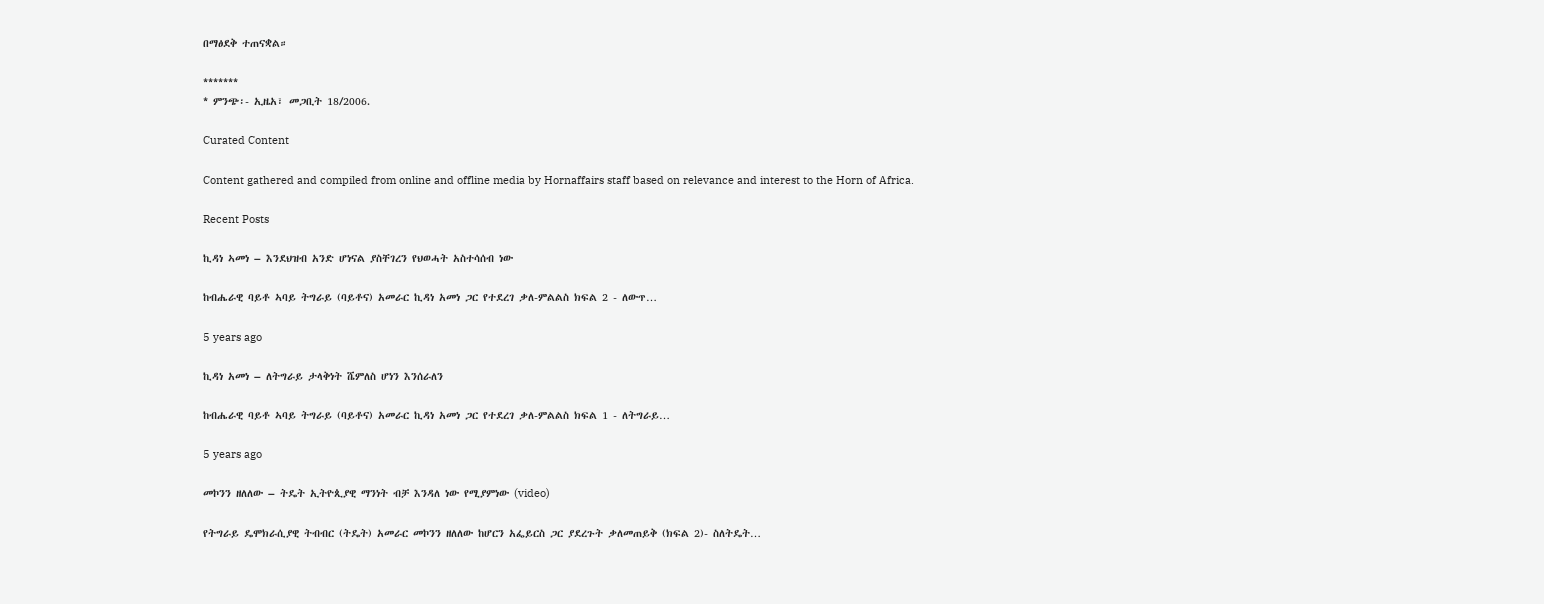በማፅደቅ ተጠናቋል።

*******
* ምንጭ፡- ኢዜአ፣ መጋቢት 18/2006.

Curated Content

Content gathered and compiled from online and offline media by Hornaffairs staff based on relevance and interest to the Horn of Africa.

Recent Posts

ኪዳነ ኣመነ – እንደህዝብ አንድ ሆነናል ያስቸገረን የህወሓት አስተሳሰብ ነው

ከብሔራዊ ባይቶ ኣባይ ትግራይ (ባይቶና) አመራር ኪዳነ አመነ ጋር የተደረገ ቃለ-ምልልስ ክፍል 2 - ለውጥ…

5 years ago

ኪዳነ አመነ – ለትግራይ ታላቅነት ሼምለስ ሆነን እንሰራለን

ከብሔራዊ ባይቶ ኣባይ ትግራይ (ባይቶና) አመራር ኪዳነ አመነ ጋር የተደረገ ቃለ-ምልልስ ክፍል 1 - ለትግራይ…

5 years ago

መኮንን ዘለለው – ትዴት ኢትዮጲያዊ ማንነት ብቻ እንዳለ ነው የሚያምነው (video)

የትግራይ ዴሞክራሲያዊ ትብብር (ትዴት) አመራር መኮንን ዘለለው ከሆርን አፌይርስ ጋር ያደረጉት ቃለመጠይቅ (ክፍል 2)- ስለትዴት…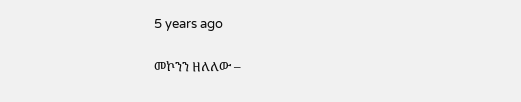5 years ago

መኮንን ዘለለው –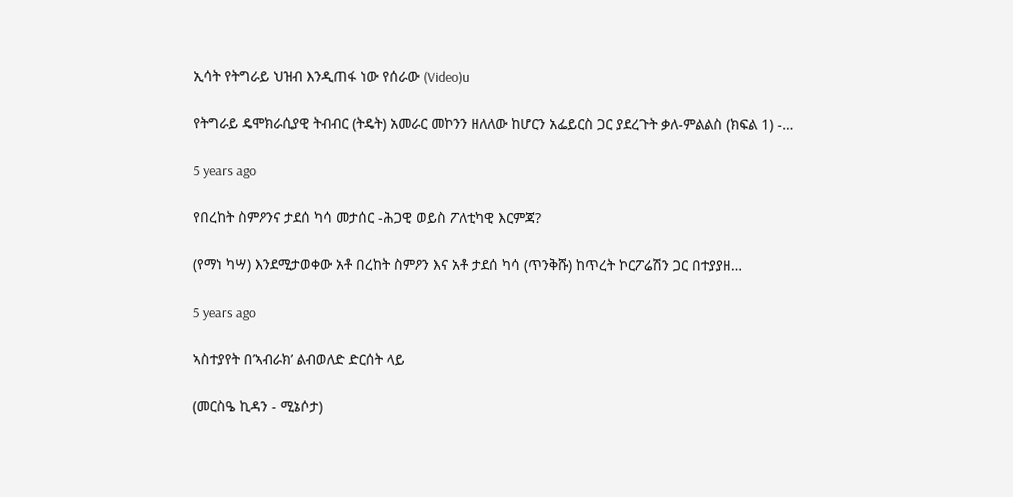ኢሳት የትግራይ ህዝብ እንዲጠፋ ነው የሰራው (Video)u

የትግራይ ዴሞክራሲያዊ ትብብር (ትዴት) አመራር መኮንን ዘለለው ከሆርን አፌይርስ ጋር ያደረጉት ቃለ-ምልልስ (ክፍል 1) -…

5 years ago

የበረከት ስምዖንና ታደሰ ካሳ መታሰር -ሕጋዊ ወይስ ፖለቲካዊ እርምጃ?

(የማነ ካሣ) እንደሚታወቀው አቶ በረከት ስምዖን እና አቶ ታደሰ ካሳ (ጥንቅሹ) ከጥረት ኮርፖሬሽን ጋር በተያያዘ…

5 years ago

ኣስተያየት በ’ኣብራክ’ ልብወለድ ድርሰት ላይ

(መርስዔ ኪዳን - ሚኔሶታ)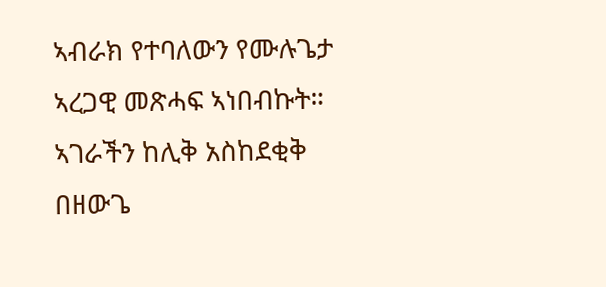ኣብራክ የተባለውን የሙሉጌታ ኣረጋዊ መጽሓፍ ኣነበብኩት። ኣገራችን ከሊቅ አስከደቂቅ በዘውጌ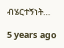ብሄርተኝነት…

5 years ago